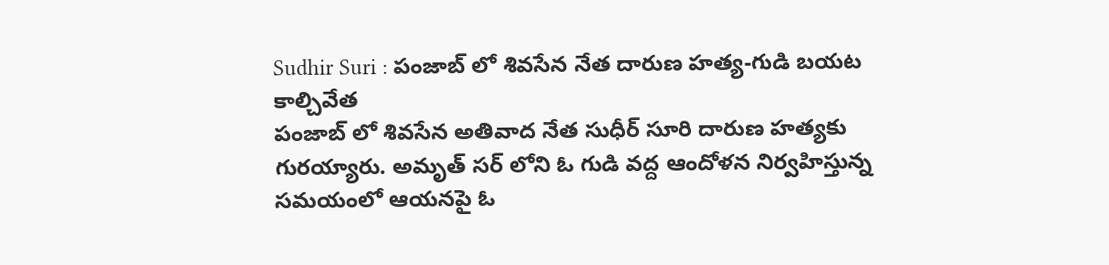Sudhir Suri : పంజాబ్ లో శివసేన నేత దారుణ హత్య-గుడి బయట కాల్చివేత
పంజాబ్ లో శివసేన అతివాద నేత సుధీర్ సూరి దారుణ హత్యకు గురయ్యారు. అమృత్ సర్ లోని ఓ గుడి వద్ద ఆందోళన నిర్వహిస్తున్న సమయంలో ఆయనపై ఓ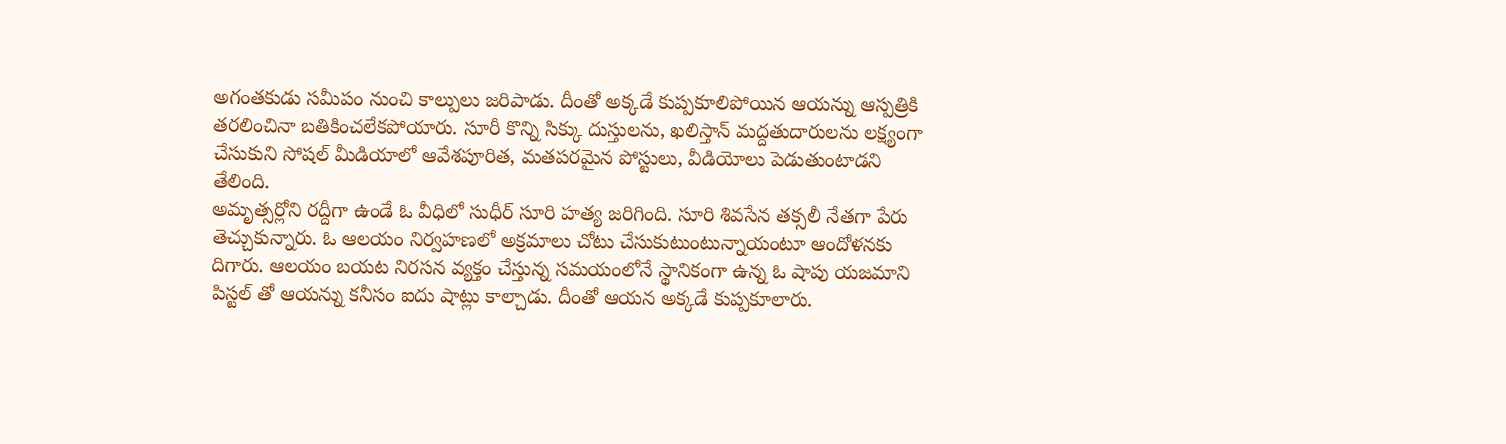అగంతకుడు సమీపం నుంచి కాల్పులు జరిపాడు. దీంతో అక్కడే కుప్పకూలిపోయిన ఆయన్ను ఆస్పత్రికి తరలించినా బతికించలేకపోయారు. సూరీ కొన్ని సిక్కు దుస్తులను, ఖలిస్తాన్ మద్దతుదారులను లక్ష్యంగా చేసుకుని సోషల్ మీడియాలో ఆవేశపూరిత, మతపరమైన పోస్టులు, వీడియోలు పెడుతుంటాడని తేలింది.
అమృత్సర్లోని రద్దీగా ఉండే ఓ వీధిలో సుధీర్ సూరి హత్య జరిగింది. సూరి శివసేన తక్సలీ నేతగా పేరు తెచ్చుకున్నారు. ఓ ఆలయం నిర్వహణలో అక్రమాలు చోటు చేసుకుటుంటున్నాయంటూ ఆందోళనకు దిగారు. ఆలయం బయట నిరసన వ్యక్తం చేస్తున్న సమయంలోనే స్థానికంగా ఉన్న ఓ షాపు యజమాని పిస్టల్ తో ఆయన్ను కనీసం ఐదు షాట్లు కాల్చాడు. దీంతో ఆయన అక్కడే కుప్పకూలారు.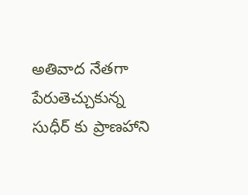అతివాద నేతగా పేరుతెచ్చుకున్న సుధీర్ కు ప్రాణహాని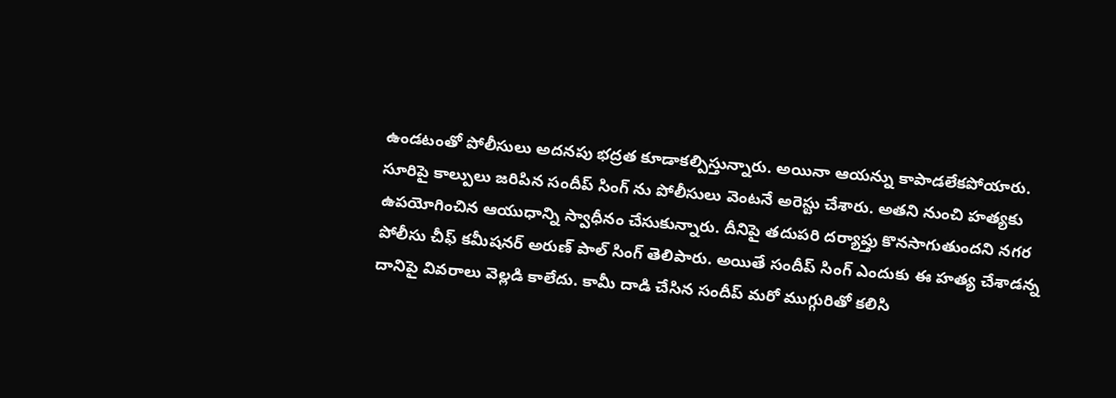ఉండటంతో పోలీసులు అదనపు భద్రత కూడాకల్పిస్తున్నారు. అయినా ఆయన్ను కాపాడలేకపోయారు. సూరిపై కాల్పులు జరిపిన సందీప్ సింగ్ ను పోలీసులు వెంటనే అరెస్టు చేశారు. అతని నుంచి హత్యకు ఉపయోగించిన ఆయుధాన్ని స్వాధీనం చేసుకున్నారు. దీనిపై తదుపరి దర్యాప్తు కొనసాగుతుందని నగర పోలీసు చీఫ్ కమీషనర్ అరుణ్ పాల్ సింగ్ తెలిపారు. అయితే సందీప్ సింగ్ ఎందుకు ఈ హత్య చేశాడన్న దానిపై వివరాలు వెల్లడి కాలేదు. కామీ దాడి చేసిన సందీప్ మరో ముగ్గురితో కలిసి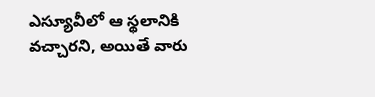ఎస్యూవీలో ఆ స్థలానికి వచ్చారని, అయితే వారు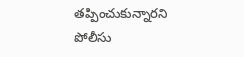తప్పించుకున్నారని పోలీసు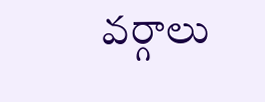వర్గాలు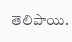తెలిపాయి.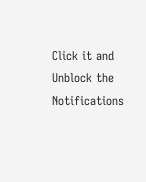Click it and Unblock the Notifications